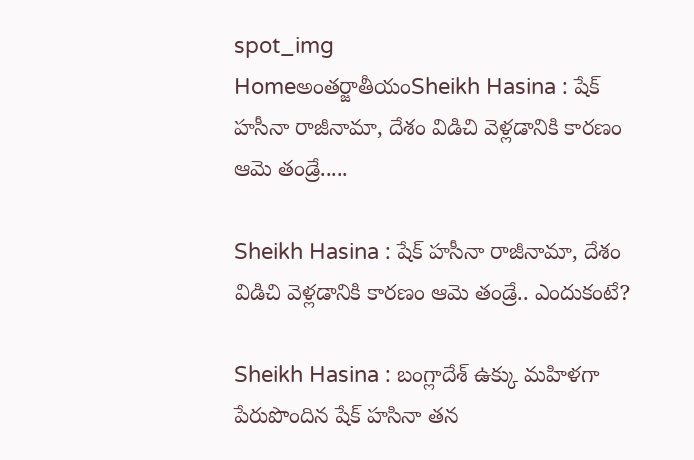spot_img
Homeఅంతర్జాతీయంSheikh Hasina : షేక్ హసీనా రాజీనామా, దేశం విడిచి వెళ్లడానికి కారణం ఆమె తండ్రే.....

Sheikh Hasina : షేక్ హసీనా రాజీనామా, దేశం విడిచి వెళ్లడానికి కారణం ఆమె తండ్రే.. ఎందుకంటే?

Sheikh Hasina : బంగ్లాదేశ్ ఉక్కు మహిళగా పేరుపొందిన షేక్ హసినా తన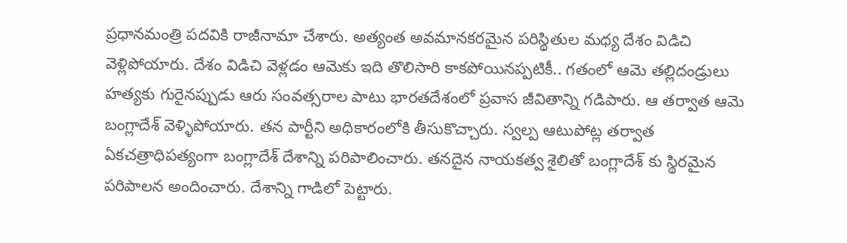ప్రధానమంత్రి పదవికి రాజీనామా చేశారు. అత్యంత అవమానకరమైన పరిస్థితుల మధ్య దేశం విడిచి వెళ్లిపోయారు. దేశం విడిచి వెళ్లడం ఆమెకు ఇది తొలిసారి కాకపోయినప్పటికీ.. గతంలో ఆమె తల్లిదండ్రులు హత్యకు గురైనప్పుడు ఆరు సంవత్సరాల పాటు భారతదేశంలో ప్రవాస జీవితాన్ని గడిపారు. ఆ తర్వాత ఆమె బంగ్లాదేశ్ వెళ్ళిపోయారు. తన పార్టీని అధికారంలోకి తీసుకొచ్చారు. స్వల్ప ఆటుపోట్ల తర్వాత ఏకచత్రాధిపత్యంగా బంగ్లాదేశ్ దేశాన్ని పరిపాలించారు. తనదైన నాయకత్వ శైలితో బంగ్లాదేశ్ కు స్థిరమైన పరిపాలన అందించారు. దేశాన్ని గాడిలో పెట్టారు.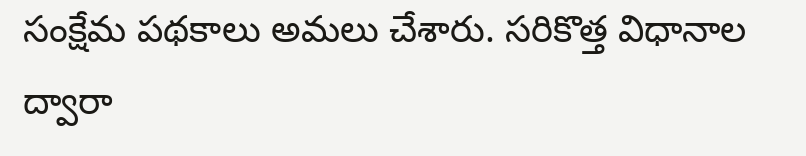సంక్షేమ పథకాలు అమలు చేశారు. సరికొత్త విధానాల ద్వారా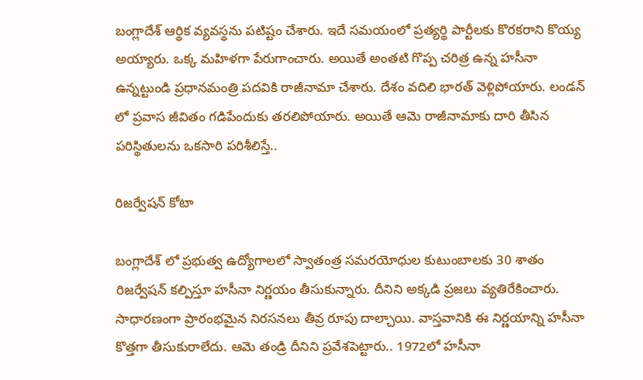బంగ్లాదేశ్ ఆర్థిక వ్యవస్థను పటిష్టం చేశారు. ఇదే సమయంలో ప్రత్యర్థి పార్టీలకు కొరకరాని కొయ్య అయ్యారు. ఒక్క మహిళగా పేరుగాంచారు. అయితే అంతటి గొప్ప చరిత్ర ఉన్న హసీనా ఉన్నట్టుండి ప్రధానమంత్రి పదవికి రాజీనామా చేశారు. దేశం వదిలి భారత్ వెళ్లిపోయారు. లండన్ లో ప్రవాస జీవితం గడిపేందుకు తరలిపోయారు. అయితే ఆమె రాజీనామాకు దారి తీసిన పరిస్థితులను ఒకసారి పరిశీలిస్తే..

రిజర్వేషన్ కోటా

బంగ్లాదేశ్ లో ప్రభుత్వ ఉద్యోగాలలో స్వాతంత్ర సమరయోధుల కుటుంబాలకు 30 శాతం రిజర్వేషన్ కల్పిస్తూ హసీనా నిర్ణయం తీసుకున్నారు. దీనిని అక్కడి ప్రజలు వ్యతిరేకించారు. సాధారణంగా ప్రారంభమైన నిరసనలు తీవ్ర రూపు దాల్చాయి. వాస్తవానికి ఈ నిర్ణయాన్ని హసీనా కొత్తగా తీసుకురాలేదు. ఆమె తండ్రి దీనిని ప్రవేశపెట్టారు.. 1972లో హసీనా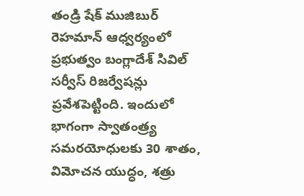తండ్రి షేక్ ముజిబుర్ రెహమాన్ ఆధ్వర్యంలో ప్రభుత్వం బంగ్లాదేశ్ సివిల్ సర్వీస్ రిజర్వేషన్లు ప్రవేశపెట్టింది. ఇందులో భాగంగా స్వాతంత్ర్య సమరయోధులకు 30 శాతం, విమోచన యుద్ధం, శత్రు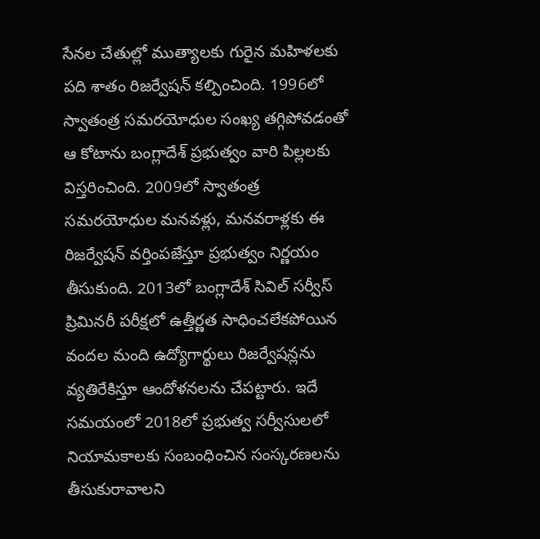సేనల చేతుల్లో ముత్యాలకు గురైన మహిళలకు పది శాతం రిజర్వేషన్ కల్పించింది. 1996లో స్వాతంత్ర సమరయోధుల సంఖ్య తగ్గిపోవడంతో ఆ కోటాను బంగ్లాదేశ్ ప్రభుత్వం వారి పిల్లలకు విస్తరించింది. 2009లో స్వాతంత్ర సమరయోధుల మనవళ్లు, మనవరాళ్లకు ఈ రిజర్వేషన్ వర్తింపజేస్తూ ప్రభుత్వం నిర్ణయం తీసుకుంది. 2013లో బంగ్లాదేశ్ సివిల్ సర్వీస్ ప్రిమినరీ పరీక్షలో ఉత్తీర్ణత సాధించలేకపోయిన వందల మంది ఉద్యోగార్థులు రిజర్వేషన్లను వ్యతిరేకిస్తూ ఆందోళనలను చేపట్టారు. ఇదే సమయంలో 2018లో ప్రభుత్వ సర్వీసులలో నియామకాలకు సంబంధించిన సంస్కరణలను తీసుకురావాలని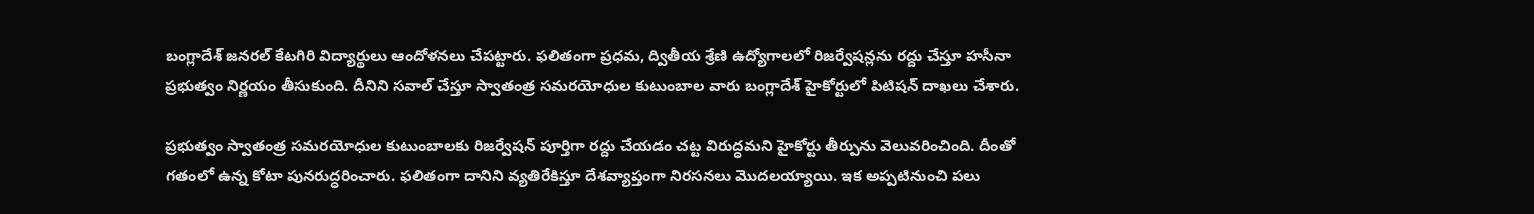బంగ్లాదేశ్ జనరల్ కేటగిరి విద్యార్థులు ఆందోళనలు చేపట్టారు. ఫలితంగా ప్రధమ, ద్వితీయ శ్రేణి ఉద్యోగాలలో రిజర్వేషన్లను రద్దు చేస్తూ హసీనా ప్రభుత్వం నిర్ణయం తీసుకుంది. దీనిని సవాల్ చేస్తూ స్వాతంత్ర సమరయోధుల కుటుంబాల వారు బంగ్లాదేశ్ హైకోర్టులో పిటిషన్ దాఖలు చేశారు.

ప్రభుత్వం స్వాతంత్ర సమరయోధుల కుటుంబాలకు రిజర్వేషన్ పూర్తిగా రద్దు చేయడం చట్ట విరుద్ధమని హైకోర్టు తీర్పును వెలువరించింది. దీంతో గతంలో ఉన్న కోటా పునరుద్ధరించారు. ఫలితంగా దానిని వ్యతిరేకిస్తూ దేశవ్యాప్తంగా నిరసనలు మొదలయ్యాయి. ఇక అప్పటినుంచి పలు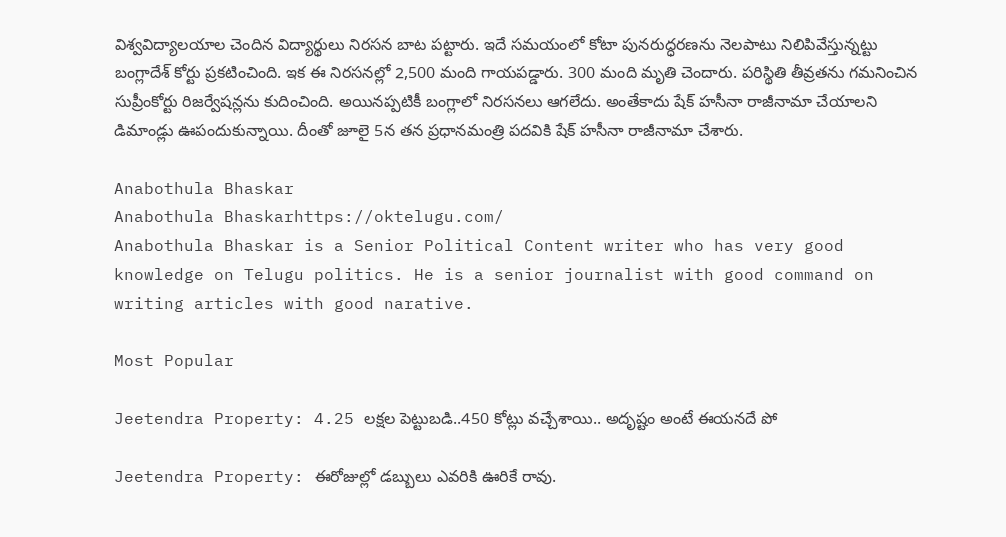విశ్వవిద్యాలయాల చెందిన విద్యార్థులు నిరసన బాట పట్టారు. ఇదే సమయంలో కోటా పునరుద్ధరణను నెలపాటు నిలిపివేస్తున్నట్టు బంగ్లాదేశ్ కోర్టు ప్రకటించింది. ఇక ఈ నిరసనల్లో 2,500 మంది గాయపడ్డారు. 300 మంది మృతి చెందారు. పరిస్థితి తీవ్రతను గమనించిన సుప్రీంకోర్టు రిజర్వేషన్లను కుదించింది. అయినప్పటికీ బంగ్లాలో నిరసనలు ఆగలేదు. అంతేకాదు షేక్ హసీనా రాజీనామా చేయాలని డిమాండ్లు ఊపందుకున్నాయి. దీంతో జూలై 5న తన ప్రధానమంత్రి పదవికి షేక్ హసీనా రాజీనామా చేశారు.

Anabothula Bhaskar
Anabothula Bhaskarhttps://oktelugu.com/
Anabothula Bhaskar is a Senior Political Content writer who has very good knowledge on Telugu politics. He is a senior journalist with good command on writing articles with good narative.

Most Popular

Jeetendra Property: 4.25 లక్షల పెట్టుబడి..450 కోట్లు వచ్చేశాయి.. అదృష్టం అంటే ఈయనదే పో

Jeetendra Property: ఈరోజుల్లో డబ్బులు ఎవరికి ఊరికే రావు.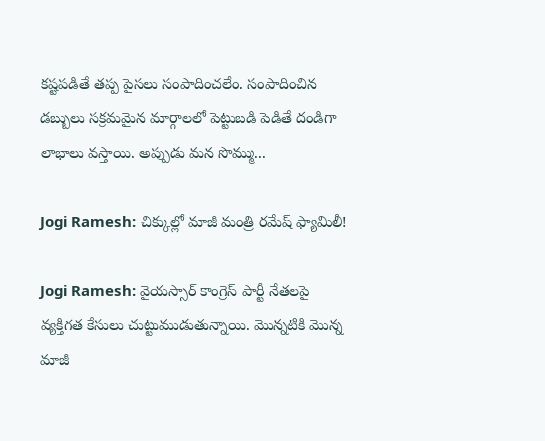కష్టపడితే తప్ప పైసలు సంపాదించలేం. సంపాదించిన డబ్బులు సక్రమమైన మార్గాలలో పెట్టుబడి పెడితే దండిగా లాభాలు వస్తాయి. అప్పుడు మన సొమ్ము...

Jogi Ramesh: చిక్కుల్లో మాజీ మంత్రి రమేష్ ఫ్యామిలీ!

Jogi Ramesh: వైయస్సార్ కాంగ్రెస్ పార్టీ నేతలపై వ్యక్తిగత కేసులు చుట్టుముడుతున్నాయి. మొన్నటికి మొన్న మాజీ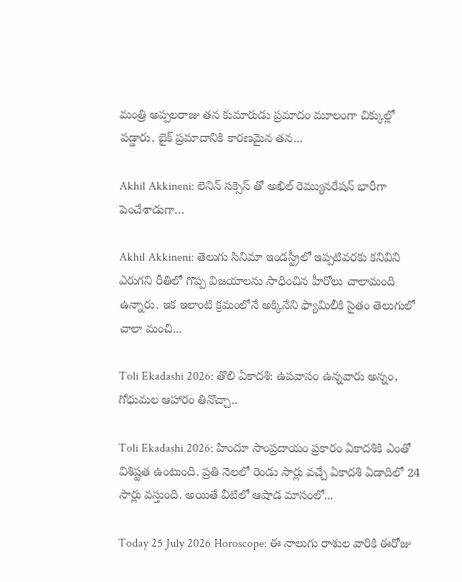మంత్రి అప్పలరాజు తన కుమారుడు ప్రమాదం మూలంగా చిక్కుల్లో పడ్డారు. బైక్ ప్రమాదానికి కారణమైన తన...

Akhil Akkineni: లెనిన్ సక్సెస్ తో అఖిల్ రెమ్యునరేషన్ భారీగా పెంచేశాడుగా…

Akhil Akkineni: తెలుగు సినిమా ఇండస్ట్రీలో ఇప్పటివరకు కనివిని ఎరుగని రీతిలో గొప్ప విజయాలను సాధించిన హీరోలు చాలామంది ఉన్నారు. ఇక ఇలాంటి క్రమంలోనే అక్కినేని ఫ్యామిలీకి సైతం తెలుగులో చాలా మంచి...

Toli Ekadashi 2026: తొలి ఏకాదశి: ఉపవాసం ఉన్నవారు అన్నం, గోధుమల ఆహారం తినొచ్చా..

Toli Ekadashi 2026: హిందూ సాంప్రదాయం ప్రకారం ఏకాదశికి ఎంతో విశిష్టత ఉంటుంది. ప్రతి నెలలో రెండు సార్లు వచ్చే ఏకాదశి ఏడాదిలో 24 సార్లు వస్తుంది. అయితే వీటిలో ఆషాడ మాసంలో...

Today 25 July 2026 Horoscope: ఈ నాలుగు రాశుల వారికి ఈరోజు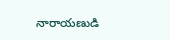నారాయణుడి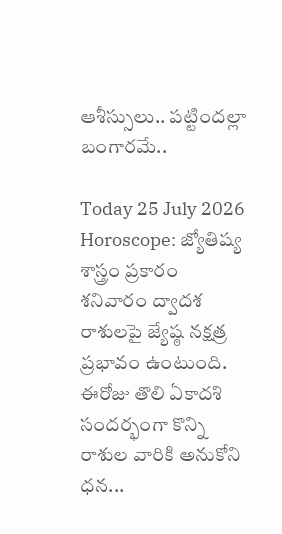ఆశీస్సులు.. పట్టిందల్లా బంగారమే..

Today 25 July 2026 Horoscope: జ్యోతిష్య శాస్త్రం ప్రకారం శనివారం ద్వాదశ రాశులపై జ్యేష్ఠ నక్షత్ర ప్రభావం ఉంటుంది. ఈరోజు తొలి ఏకాదశి సందర్భంగా కొన్ని రాశుల వారికి అనుకోని ధన...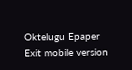Oktelugu Epaper
Exit mobile version